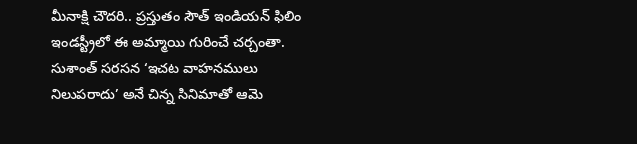మీనాక్షి చౌదరి.. ప్రస్తుతం సౌత్ ఇండియన్ ఫిలిం ఇండస్ట్రీలో ఈ అమ్మాయి గురించే చర్చంతా. సుశాంత్ సరసన ‘ఇచట వాహనములు నిలుపరాదు’ అనే చిన్న సినిమాతో ఆమె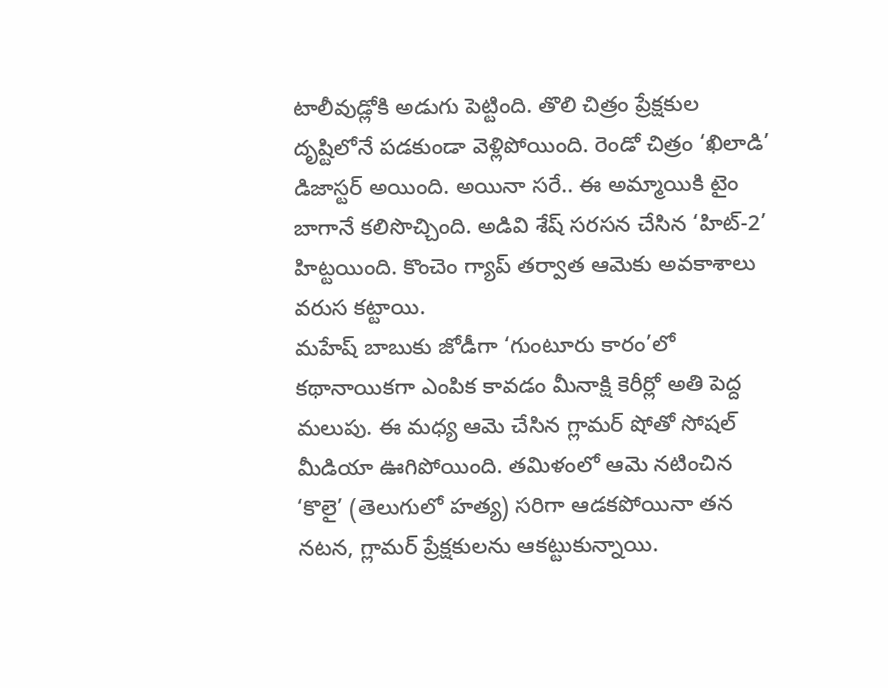టాలీవుడ్లోకి అడుగు పెట్టింది. తొలి చిత్రం ప్రేక్షకుల దృష్టిలోనే పడకుండా వెళ్లిపోయింది. రెండో చిత్రం ‘ఖిలాడి’ డిజాస్టర్ అయింది. అయినా సరే.. ఈ అమ్మాయికి టైం బాగానే కలిసొచ్చింది. అడివి శేష్ సరసన చేసిన ‘హిట్-2’ హిట్టయింది. కొంచెం గ్యాప్ తర్వాత ఆమెకు అవకాశాలు వరుస కట్టాయి.
మహేష్ బాబుకు జోడీగా ‘గుంటూరు కారం’లో కథానాయికగా ఎంపిక కావడం మీనాక్షి కెరీర్లో అతి పెద్ద మలుపు. ఈ మధ్య ఆమె చేసిన గ్లామర్ షోతో సోషల్ మీడియా ఊగిపోయింది. తమిళంలో ఆమె నటించిన ‘కొలై’ (తెలుగులో హత్య) సరిగా ఆడకపోయినా తన నటన, గ్లామర్ ప్రేక్షకులను ఆకట్టుకున్నాయి.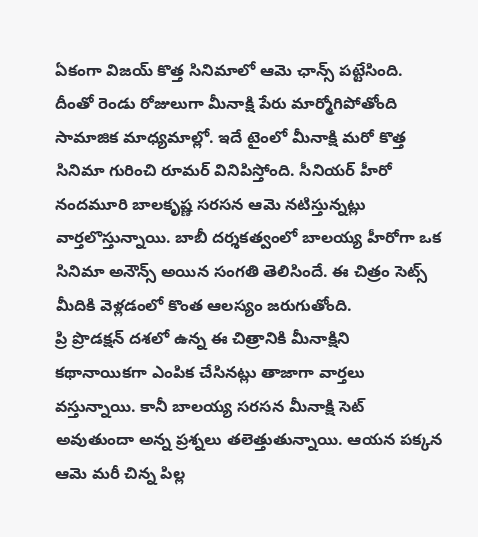ఏకంగా విజయ్ కొత్త సినిమాలో ఆమె ఛాన్స్ పట్టేసింది.
దీంతో రెండు రోజులుగా మీనాక్షి పేరు మార్మోగిపోతోంది సామాజిక మాధ్యమాల్లో. ఇదే టైంలో మీనాక్షి మరో కొత్త సినిమా గురించి రూమర్ వినిపిస్తోంది. సీనియర్ హీరో నందమూరి బాలకృష్ణ సరసన ఆమె నటిస్తున్నట్లు వార్తలొస్తున్నాయి. బాబీ దర్శకత్వంలో బాలయ్య హీరోగా ఒక సినిమా అనౌన్స్ అయిన సంగతి తెలిసిందే. ఈ చిత్రం సెట్స్ మీదికి వెళ్లడంలో కొంత ఆలస్యం జరుగుతోంది.
ప్రి ప్రొడక్షన్ దశలో ఉన్న ఈ చిత్రానికి మీనాక్షిని కథానాయికగా ఎంపిక చేసినట్లు తాజాగా వార్తలు వస్తున్నాయి. కానీ బాలయ్య సరసన మీనాక్షి సెట్ అవుతుందా అన్న ప్రశ్నలు తలెత్తుతున్నాయి. ఆయన పక్కన ఆమె మరీ చిన్న పిల్ల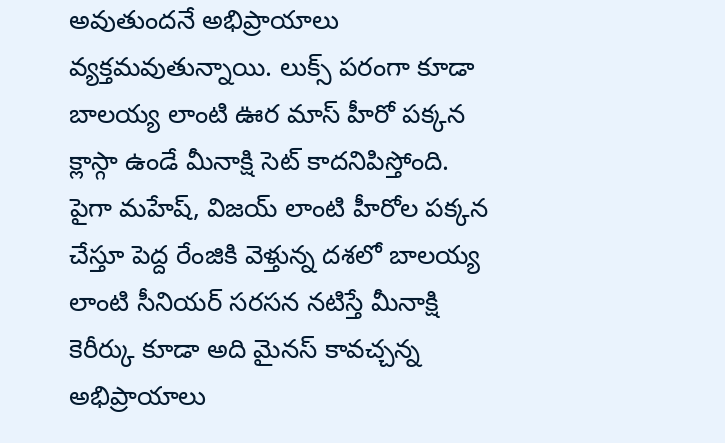అవుతుందనే అభిప్రాయాలు వ్యక్తమవుతున్నాయి. లుక్స్ పరంగా కూడా బాలయ్య లాంటి ఊర మాస్ హీరో పక్కన క్లాస్గా ఉండే మీనాక్షి సెట్ కాదనిపిస్తోంది. పైగా మహేష్, విజయ్ లాంటి హీరోల పక్కన చేస్తూ పెద్ద రేంజికి వెళ్తున్న దశలో బాలయ్య లాంటి సీనియర్ సరసన నటిస్తే మీనాక్షి కెరీర్కు కూడా అది మైనస్ కావచ్చన్న అభిప్రాయాలు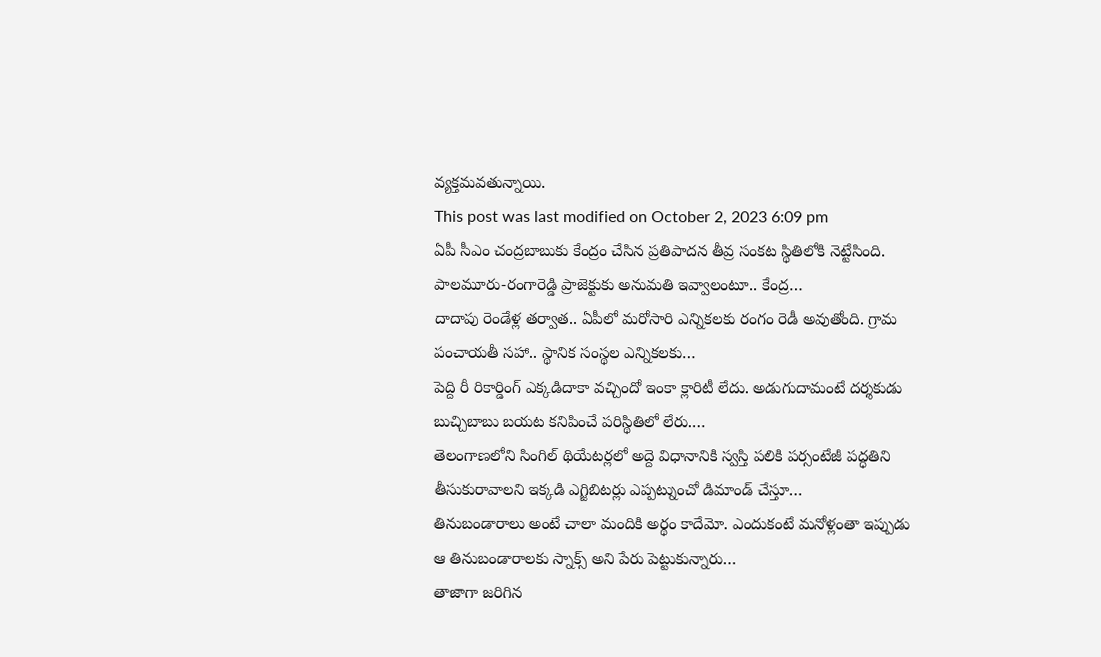వ్యక్తమవతున్నాయి.
This post was last modified on October 2, 2023 6:09 pm
ఏపీ సీఎం చంద్రబాబుకు కేంద్రం చేసిన ప్రతిపాదన తీవ్ర సంకట స్థితిలోకి నెట్టేసింది. పాలమూరు-రంగారెడ్డి ప్రాజెక్టుకు అనుమతి ఇవ్వాలంటూ.. కేంద్ర…
దాదాపు రెండేళ్ల తర్వాత.. ఏపీలో మరోసారి ఎన్నికలకు రంగం రెడీ అవుతోంది. గ్రామ పంచాయతీ సహా.. స్థానిక సంస్థల ఎన్నికలకు…
పెద్ది రీ రికార్డింగ్ ఎక్కడిదాకా వచ్చిందో ఇంకా క్లారిటీ లేదు. అడుగుదామంటే దర్శకుడు బుచ్చిబాబు బయట కనిపించే పరిస్థితిలో లేరు.…
తెలంగాణలోని సింగిల్ థియేటర్లలో అద్దె విధానానికి స్వస్తి పలికి పర్సంటేజీ పద్ధతిని తీసుకురావాలని ఇక్కడి ఎగ్జిబిటర్లు ఎప్పట్నుంచో డిమాండ్ చేస్తూ…
తినుబండారాలు అంటే చాలా మందికి అర్థం కాదేమో. ఎందుకంటే మనోళ్లంతా ఇప్పుడు ఆ తినుబండారాలకు స్నాక్స్ అని పేరు పెట్టుకున్నారు…
తాజాగా జరిగిన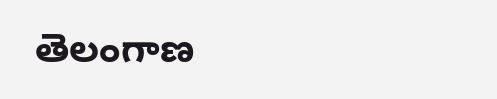తెలంగాణ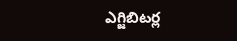ఎగ్జిబిటర్ల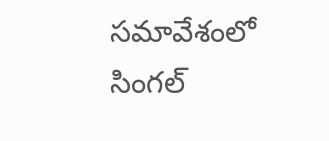సమావేశంలో సింగల్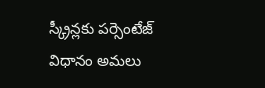స్క్రీన్లకు పర్సెంటేజ్ విధానం అమలు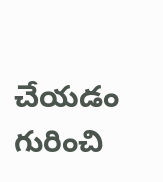చేయడం గురించి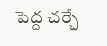పెద్ద చర్చే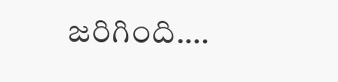జరిగింది.…